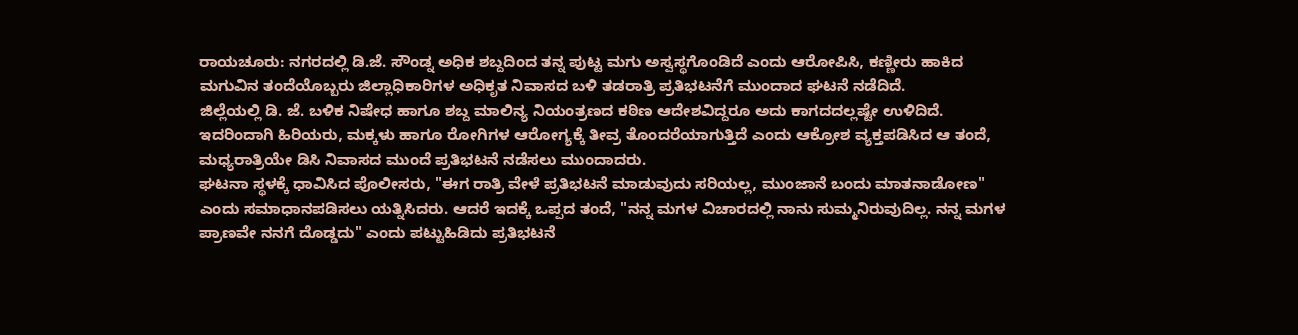ರಾಯಚೂರು: ನಗರದಲ್ಲಿ ಡಿ.ಜೆ. ಸೌಂಡ್ನ ಅಧಿಕ ಶಬ್ದದಿಂದ ತನ್ನ ಪುಟ್ಟ ಮಗು ಅಸ್ವಸ್ಥಗೊಂಡಿದೆ ಎಂದು ಆರೋಪಿಸಿ, ಕಣ್ಣೀರು ಹಾಕಿದ ಮಗುವಿನ ತಂದೆಯೊಬ್ಬರು ಜಿಲ್ಲಾಧಿಕಾರಿಗಳ ಅಧಿಕೃತ ನಿವಾಸದ ಬಳಿ ತಡರಾತ್ರಿ ಪ್ರತಿಭಟನೆಗೆ ಮುಂದಾದ ಘಟನೆ ನಡೆದಿದೆ.
ಜಿಲ್ಲೆಯಲ್ಲಿ ಡಿ. ಜೆ. ಬಳಿಕ ನಿಷೇಧ ಹಾಗೂ ಶಬ್ದ ಮಾಲಿನ್ಯ ನಿಯಂತ್ರಣದ ಕಠಿಣ ಆದೇಶವಿದ್ದರೂ ಅದು ಕಾಗದದಲ್ಲಷ್ಟೇ ಉಳಿದಿದೆ. ಇದರಿಂದಾಗಿ ಹಿರಿಯರು, ಮಕ್ಕಳು ಹಾಗೂ ರೋಗಿಗಳ ಆರೋಗ್ಯಕ್ಕೆ ತೀವ್ರ ತೊಂದರೆಯಾಗುತ್ತಿದೆ ಎಂದು ಆಕ್ರೋಶ ವ್ಯಕ್ತಪಡಿಸಿದ ಆ ತಂದೆ, ಮಧ್ಯರಾತ್ರಿಯೇ ಡಿಸಿ ನಿವಾಸದ ಮುಂದೆ ಪ್ರತಿಭಟನೆ ನಡೆಸಲು ಮುಂದಾದರು.
ಘಟನಾ ಸ್ಥಳಕ್ಕೆ ಧಾವಿಸಿದ ಪೊಲೀಸರು, "ಈಗ ರಾತ್ರಿ ವೇಳೆ ಪ್ರತಿಭಟನೆ ಮಾಡುವುದು ಸರಿಯಲ್ಲ, ಮುಂಜಾನೆ ಬಂದು ಮಾತನಾಡೋಣ" ಎಂದು ಸಮಾಧಾನಪಡಿಸಲು ಯತ್ನಿಸಿದರು. ಆದರೆ ಇದಕ್ಕೆ ಒಪ್ಪದ ತಂದೆ, "ನನ್ನ ಮಗಳ ವಿಚಾರದಲ್ಲಿ ನಾನು ಸುಮ್ಮನಿರುವುದಿಲ್ಲ. ನನ್ನ ಮಗಳ ಪ್ರಾಣವೇ ನನಗೆ ದೊಡ್ಡದು" ಎಂದು ಪಟ್ಟುಹಿಡಿದು ಪ್ರತಿಭಟನೆ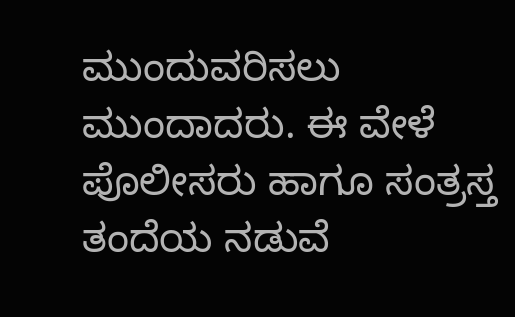ಮುಂದುವರಿಸಲು ಮುಂದಾದರು. ಈ ವೇಳೆ ಪೊಲೀಸರು ಹಾಗೂ ಸಂತ್ರಸ್ತ ತಂದೆಯ ನಡುವೆ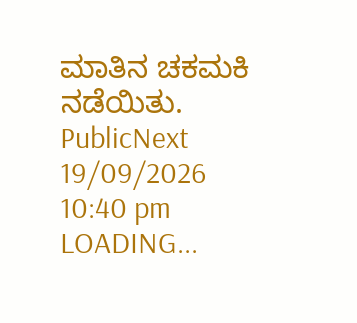ಮಾತಿನ ಚಕಮಕಿ ನಡೆಯಿತು.
PublicNext
19/09/2026 10:40 pm
LOADING...